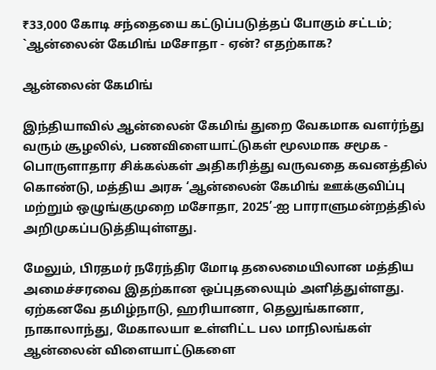₹33,000 கோடி சந்தையை கட்டுப்படுத்தப் போகும் சட்டம்; `ஆன்லைன் கேமிங் மசோதா - ஏன்? எதற்காக?

ஆன்லைன் கேமிங்

இந்தியாவில் ஆன்லைன் கேமிங் துறை வேகமாக வளர்ந்து வரும் சூழலில், பணவிளையாட்டுகள் மூலமாக சமூக - பொருளாதார சிக்கல்கள் அதிகரித்து வருவதை கவனத்தில் கொண்டு, மத்திய அரசு ‘ஆன்லைன் கேமிங் ஊக்குவிப்பு மற்றும் ஒழுங்குமுறை மசோதா, 2025’-ஐ பாராளுமன்றத்தில் அறிமுகப்படுத்தியுள்ளது.

மேலும், பிரதமர் நரேந்திர மோடி தலைமையிலான மத்திய அமைச்சரவை இதற்கான ஒப்புதலையும் அளித்துள்ளது. ஏற்கனவே தமிழ்நாடு, ஹரியானா, தெலுங்கானா, நாகாலாந்து, மேகாலயா உள்ளிட்ட பல மாநிலங்கள் ஆன்லைன் விளையாட்டுகளை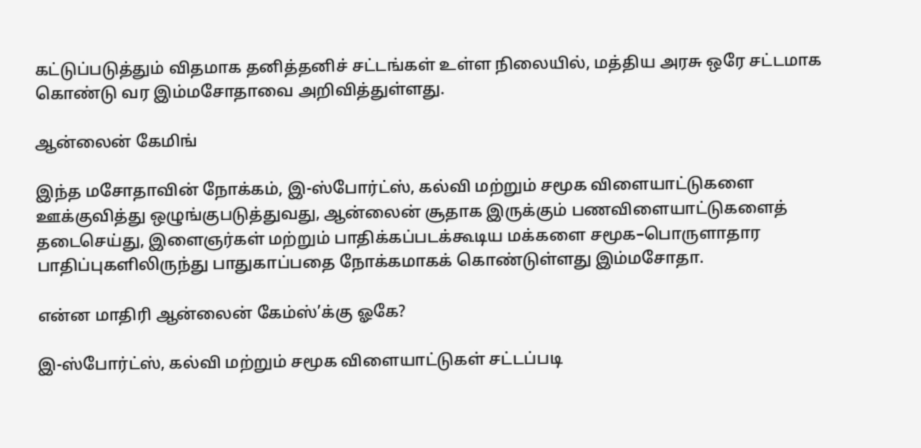கட்டுப்படுத்தும் விதமாக தனித்தனிச் சட்டங்கள் உள்ள நிலையில், மத்திய அரசு ஒரே சட்டமாக கொண்டு வர இம்மசோதாவை அறிவித்துள்ளது.

ஆன்லைன் கேமிங்

இந்த மசோதாவின் நோக்கம், இ-ஸ்போர்ட்ஸ், கல்வி மற்றும் சமூக விளையாட்டுகளை ஊக்குவித்து ஒழுங்குபடுத்துவது, ஆன்லைன் சூதாக இருக்கும் பணவிளையாட்டுகளைத் தடைசெய்து, இளைஞர்கள் மற்றும் பாதிக்கப்படக்கூடிய மக்களை சமூக–பொருளாதார பாதிப்புகளிலிருந்து பாதுகாப்பதை நோக்கமாகக் கொண்டுள்ளது இம்மசோதா.

என்ன மாதிரி ஆன்லைன் கேம்ஸ்’க்கு ஓகே?

இ-ஸ்போர்ட்ஸ், கல்வி மற்றும் சமூக விளையாட்டுகள் சட்டப்படி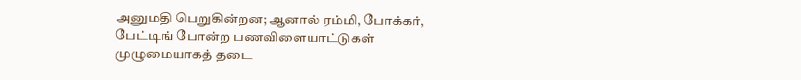அனுமதி பெறுகின்றன; ஆனால் ரம்மி, போக்கர், பேட்டிங் போன்ற பணவிளையாட்டுகள் முழுமையாகத் தடை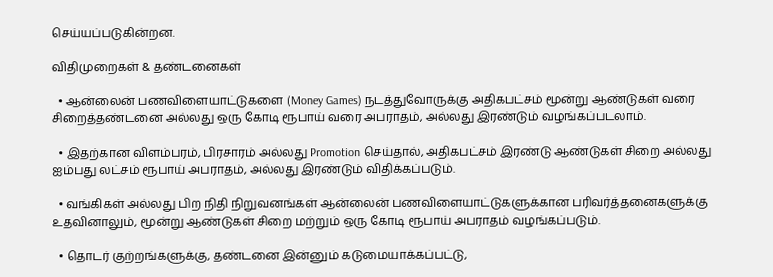செய்யப்படுகின்றன.

விதிமுறைகள் & தண்டனைகள்

  • ஆன்லைன் பணவிளையாட்டுகளை (Money Games) நடத்துவோருக்கு அதிகபட்சம் மூன்று ஆண்டுகள் வரை சிறைத்தண்டனை அல்லது ஒரு கோடி ரூபாய் வரை அபராதம், அல்லது இரண்டும் வழங்கப்படலாம்.

  • இதற்கான விளம்பரம், பிரசாரம் அல்லது Promotion செய்தால், அதிகபட்சம் இரண்டு ஆண்டுகள் சிறை அல்லது ஐம்பது லட்சம் ரூபாய் அபராதம், அல்லது இரண்டும் விதிக்கப்படும்.

  • வங்கிகள் அல்லது பிற நிதி நிறுவனங்கள் ஆன்லைன் பணவிளையாட்டுகளுக்கான பரிவர்த்தனைகளுக்கு உதவினாலும், மூன்று ஆண்டுகள் சிறை மற்றும் ஒரு கோடி ரூபாய் அபராதம் வழங்கப்படும்.

  • தொடர் குற்றங்களுக்கு, தண்டனை இன்னும் கடுமையாக்கப்பட்டு,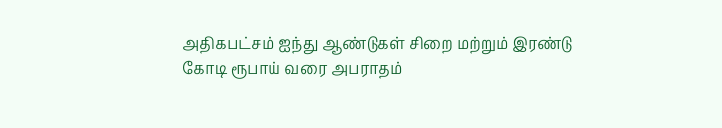அதிகபட்சம் ஐந்து ஆண்டுகள் சிறை மற்றும் இரண்டு கோடி ரூபாய் வரை அபராதம்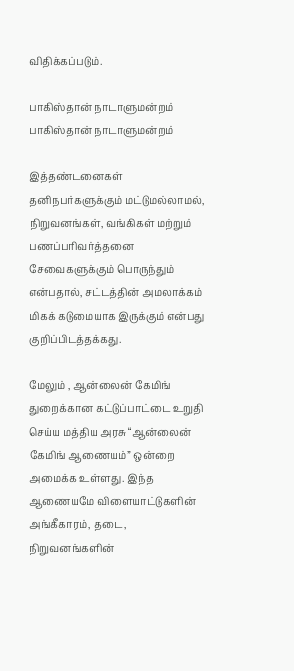விதிக்கப்படும்.

பாகிஸ்தான் நாடாளுமன்றம்
பாகிஸ்தான் நாடாளுமன்றம்

இத்தண்டனைகள் தனிநபர்களுக்கும் மட்டுமல்லாமல், நிறுவனங்கள், வங்கிகள் மற்றும் பணப்பரிவர்த்தனை சேவைகளுக்கும் பொருந்தும் என்பதால், சட்டத்தின் அமலாக்கம் மிகக் கடுமையாக இருக்கும் என்பது குறிப்பிடத்தக்கது.

மேலும் , ஆன்லைன் கேமிங் துறைக்கான கட்டுப்பாட்டை உறுதி செய்ய மத்திய அரசு “ஆன்லைன் கேமிங் ஆணையம்” ஒன்றை அமைக்க உள்ளது. இந்த ஆணையமே விளையாட்டுகளின் அங்கீகாரம், தடை, நிறுவனங்களின்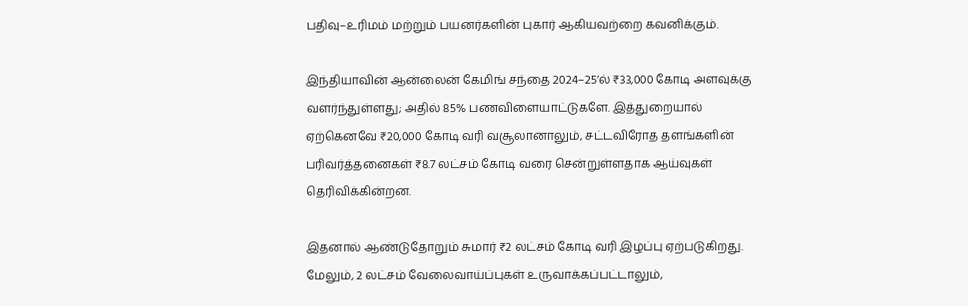பதிவு–உரிமம் மற்றும் பயனர்களின் புகார் ஆகியவற்றை கவனிக்கும்.

இந்தியாவின் ஆன்லைன் கேமிங் சந்தை 2024–25’ல் ₹33,000 கோடி அளவுக்கு வளர்ந்துள்ளது; அதில் 85% பணவிளையாட்டுகளே. இத்துறையால் ஏற்கெனவே ₹20,000 கோடி வரி வசூலானாலும், சட்டவிரோத தளங்களின் பரிவர்த்தனைகள் ₹8.7 லட்சம் கோடி வரை சென்றுள்ளதாக ஆய்வுகள் தெரிவிக்கின்றன.

இதனால் ஆண்டுதோறும் சுமார் ₹2 லட்சம் கோடி வரி இழப்பு ஏற்படுகிறது. மேலும், 2 லட்சம் வேலைவாய்ப்புகள் உருவாக்கப்பட்டாலும்,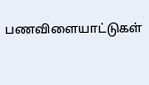பணவிளையாட்டுகள்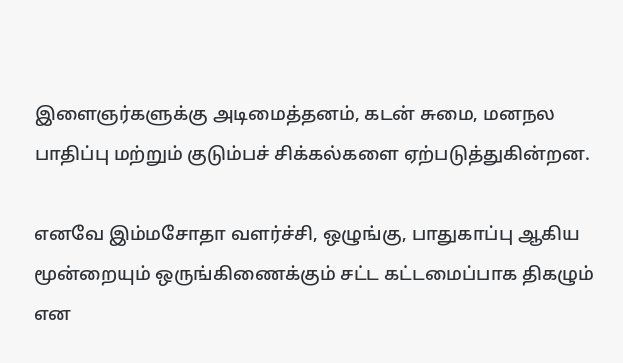இளைஞர்களுக்கு அடிமைத்தனம், கடன் சுமை, மனநல பாதிப்பு மற்றும் குடும்பச் சிக்கல்களை ஏற்படுத்துகின்றன.

எனவே இம்மசோதா வளர்ச்சி, ஒழுங்கு, பாதுகாப்பு ஆகிய மூன்றையும் ஒருங்கிணைக்கும் சட்ட கட்டமைப்பாக திகழும் என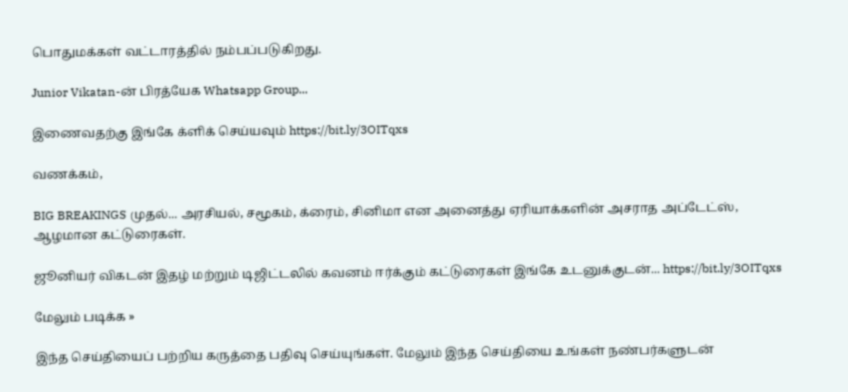பொதுமக்கள் வட்டாரத்தில் நம்பப்படுகிறது.

Junior Vikatan-ன் பிரத்யேக Whatsapp Group...

இணைவதற்கு இங்கே க்ளிக் செய்யவும் https://bit.ly/3OITqxs

வணக்கம்,

BIG BREAKINGS முதல்... அரசியல், சமூகம், க்ரைம், சினிமா என அனைத்து ஏரியாக்களின் அசராத அப்டேட்ஸ், ஆழமான கட்டுரைகள்.

ஜூனியர் விகடன் இதழ் மற்றும் டிஜிட்டலில் கவனம் ஈர்க்கும் கட்டுரைகள் இங்கே உடனுக்குடன்... https://bit.ly/3OITqxs

மேலும் படிக்க »

இந்த செய்தியைப் பற்றிய கருத்தை பதிவு செய்யுங்கள். மேலும் இந்த செய்தியை உங்கள் நண்பர்களுடன்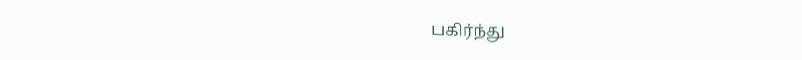பகிர்ந்து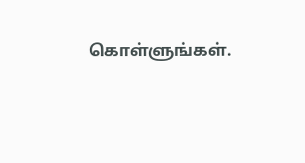கொள்ளுங்கள்.